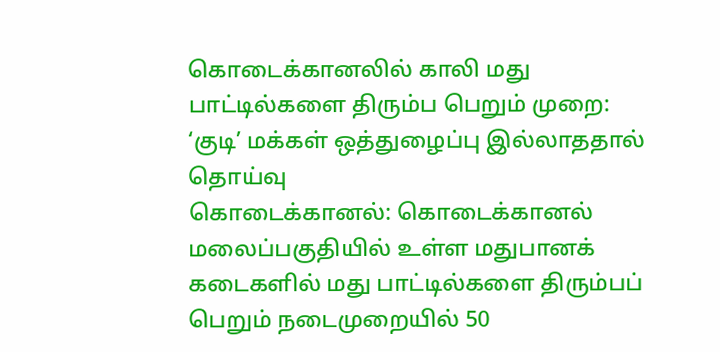கொடைக்கானலில் காலி மது பாட்டில்களை திரும்ப பெறும் முறை: ‘குடி’ மக்கள் ஒத்துழைப்பு இல்லாததால் தொய்வு
கொடைக்கானல்: கொடைக்கானல் மலைப்பகுதியில் உள்ள மதுபானக் கடைகளில் மது பாட்டில்களை திரும்பப் பெறும் நடைமுறையில் 50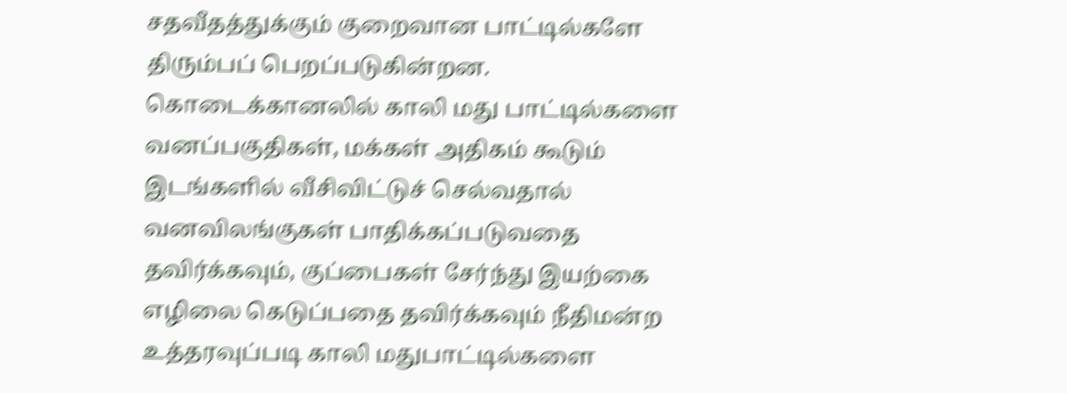சதவீதத்துக்கும் குறைவான பாட்டில்களே திரும்பப் பெறப்படுகின்றன. கொடைக்கானலில் காலி மது பாட்டில்களை வனப்பகுதிகள், மக்கள் அதிகம் கூடும் இடங்களில் வீசிவிட்டுச் செல்வதால் வனவிலங்குகள் பாதிக்கப்படுவதை தவிர்க்கவும், குப்பைகள் சேர்ந்து இயற்கை எழிலை கெடுப்பதை தவிர்க்கவும் நீதிமன்ற உத்தரவுப்படி காலி மதுபாட்டில்களை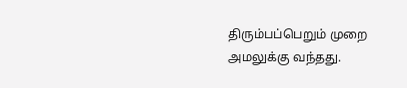திரும்பப்பெறும் முறை அமலுக்கு வந்தது.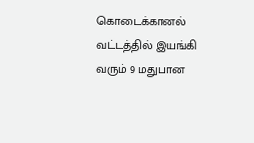கொடைக்கானல் வட்டத்தில் இயங்கி வரும் 9 மதுபான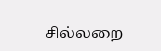சில்லறை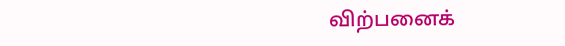விற்பனைக்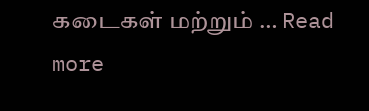கடைகள் மற்றும் … Read more